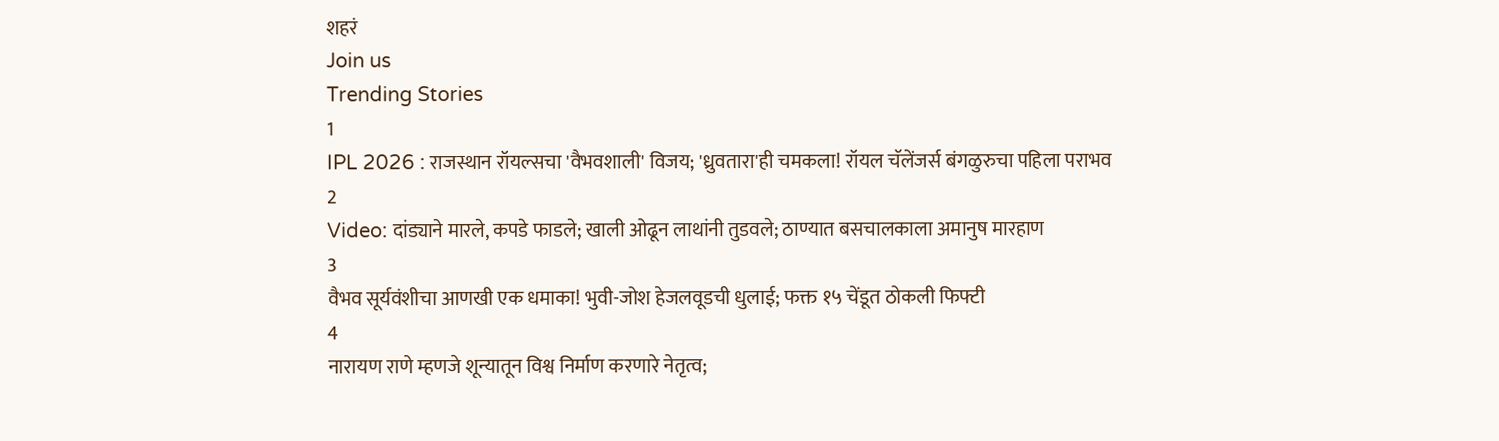शहरं
Join us
Trending Stories
1
IPL 2026 : राजस्थान रॉयल्सचा 'वैभवशाली' विजय; 'ध्रुवतारा'ही चमकला! रॉयल चॅलेंजर्स बंगळुरुचा पहिला पराभव
2
Video: दांड्याने मारले, कपडे फाडले; खाली ओढून लाथांनी तुडवले; ठाण्यात बसचालकाला अमानुष मारहाण
3
वैभव सूर्यवंशीचा आणखी एक धमाका! भुवी-जोश हेजलवूडची धुलाई; फक्त १५ चेंडूत ठोकली फिफ्टी
4
नारायण राणे म्हणजे शून्यातून विश्व निर्माण करणारे नेतृत्व;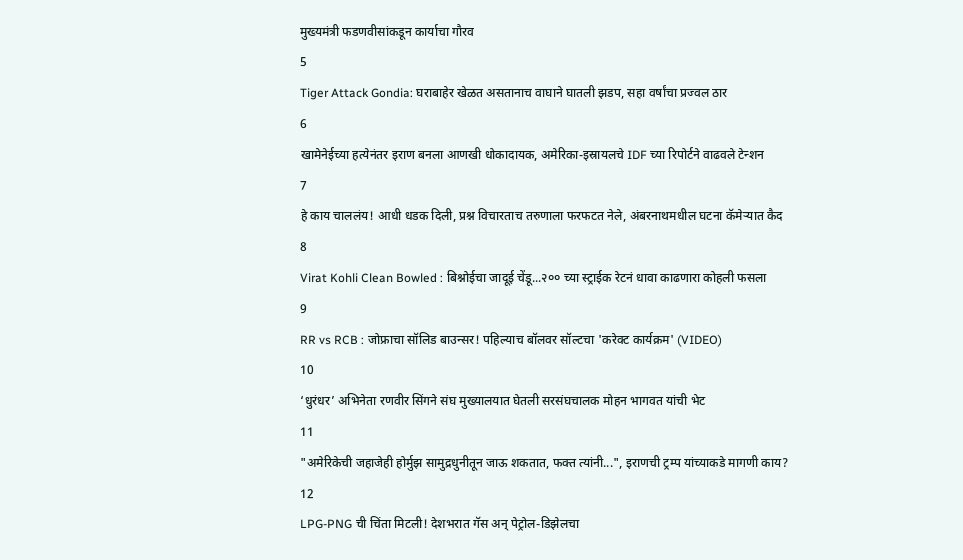मुख्यमंत्री फडणवीसांकडून कार्याचा गौरव
5
Tiger Attack Gondia: घराबाहेर खेळत असतानाच वाघाने घातली झडप, सहा वर्षांचा प्रज्वल ठार
6
खामेनेईच्या हत्येनंतर इराण बनला आणखी धोकादायक, अमेरिका-इस्रायलचे IDF च्या रिपोर्टने वाढवले टेन्शन
7
हे काय चाललंय! आधी धडक दिली, प्रश्न विचारताच तरुणाला फरफटत नेले, अंबरनाथमधील घटना कॅमेऱ्यात कैद
8
Virat Kohli Clean Bowled : बिश्नोईचा जादूई चेंडू...२०० च्या स्ट्राईक रेटनं धावा काढणारा कोहली फसला
9
RR vs RCB : जोफ्राचा सॉलिड बाउन्सर! पहिल्याच बॉलवर सॉल्टचा 'करेक्ट कार्यक्रम' (VIDEO)
10
‘धुरंधर’ अभिनेता रणवीर सिंगने संघ मुख्यालयात घेतली सरसंघचालक मोहन भागवत यांची भेट
11
"अमेरिकेची जहाजेही होर्मुझ सामुद्रधुनीतून जाऊ शकतात, फक्त त्यांनी...", इराणची ट्रम्प यांच्याकडे मागणी काय?
12
LPG-PNG ची चिंता मिटली! देशभरात गॅस अन् पेट्रोल-डिझेलचा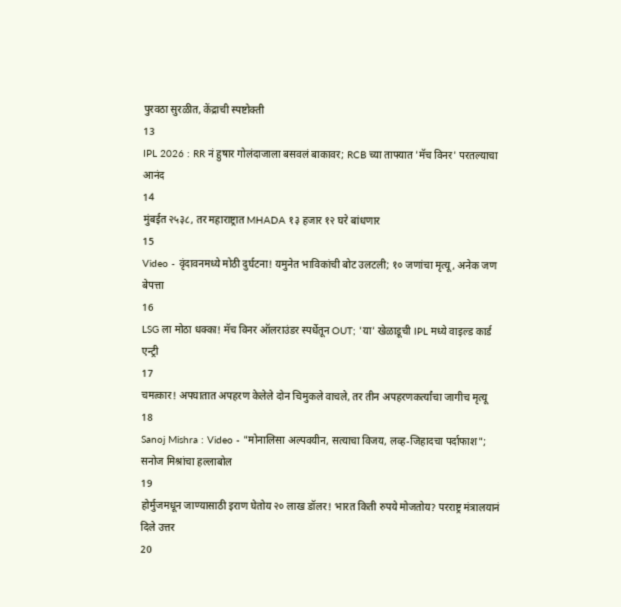पुरवठा सुरळीत, केंद्राची स्पष्टोक्ती
13
IPL 2026 : RR नं हुषार गोलंदाजाला बसवलं बाकावर; RCB च्या ताफ्यात 'मॅच विनर' परतल्याचा आनंद
14
मुंबईत २५३८, तर महाराष्ट्रात MHADA १३ हजार १२ घरे बांधणार
15
Video - वृंदावनमध्ये मोठी दुर्घटना! यमुनेत भाविकांची बोट उलटली; १० जणांचा मृत्यू, अनेक जण बेपत्ता
16
LSG ला मोठा धक्का! मॅच विनर ऑलराउंडर स्पर्धेतून OUT; 'या' खेळाडूची IPL मध्ये वाइल्ड कार्ड एन्ट्री
17
चमत्कार! अपघातात अपहरण केलेले दोन चिमुकले वाचले, तर तीन अपहरणकर्त्यांचा जागीच मृत्यू
18
Sanoj Mishra : Video - "मोनालिसा अल्पवयीन, सत्याचा विजय, लव्ह-जिहादचा पर्दाफाश"; सनोज मिश्रांचा हल्लाबोल
19
होर्मुजमधून जाण्यासाठी इराण घेतोय २० लाख डॉलर! भारत किती रुपये मोजतोय? परराष्ट्र मंत्रालयानं दिले उत्तर
20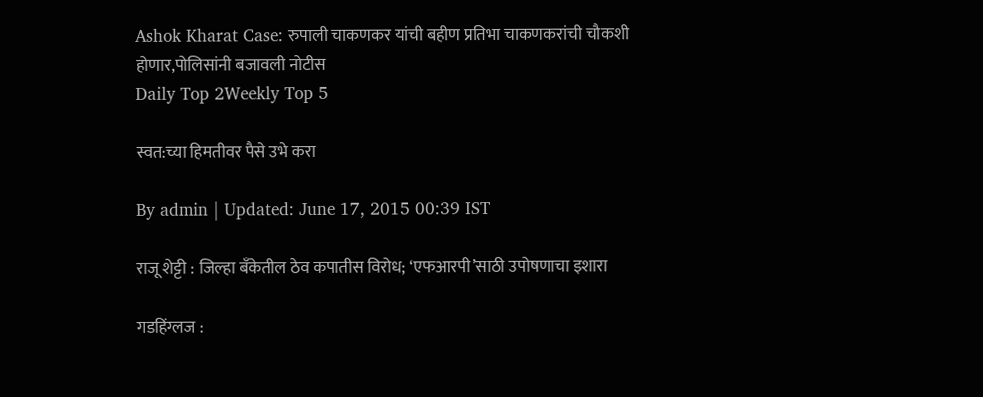Ashok Kharat Case: रुपाली चाकणकर यांची बहीण प्रतिभा चाकणकरांची चौकशी होणार,पोलिसांनी बजावली नोटीस
Daily Top 2Weekly Top 5

स्वत:च्या हिमतीवर पैसे उभे करा

By admin | Updated: June 17, 2015 00:39 IST

राजू शेट्टी : जिल्हा बँकेतील ठेव कपातीस विरोध; ‘एफआरपी’साठी उपोषणाचा इशारा

गडहिंग्लज :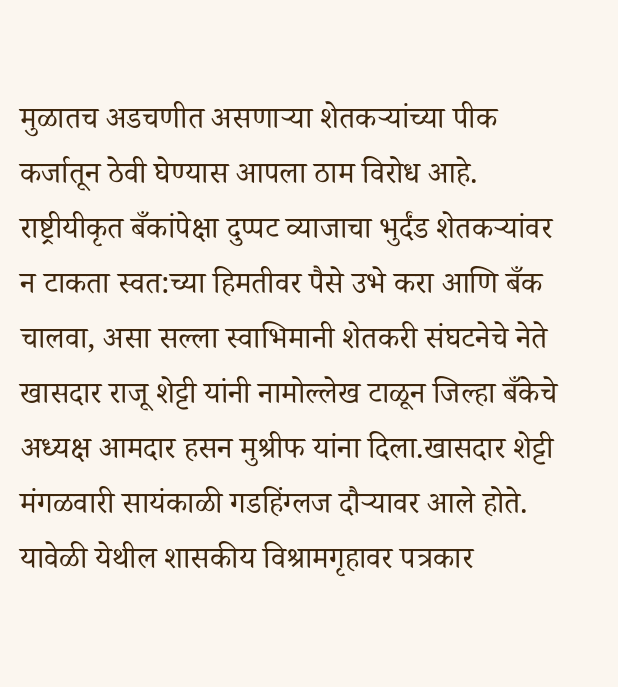मुळातच अडचणीत असणाऱ्या शेतकऱ्यांच्या पीक कर्जातून ठेवी घेण्यास आपला ठाम विरोध आहे. राष्ट्रीयीकृत बँकांपेक्षा दुप्पट व्याजाचा भुर्दंड शेतकऱ्यांवर न टाकता स्वत:च्या हिमतीवर पैसे उभे करा आणि बँक चालवा, असा सल्ला स्वाभिमानी शेतकरी संघटनेचे नेते खासदार राजू शेट्टी यांनी नामोल्लेख टाळून जिल्हा बँकेचे अध्यक्ष आमदार हसन मुश्रीफ यांना दिला.खासदार शेट्टी मंगळवारी सायंकाळी गडहिंग्लज दौऱ्यावर आले होते. यावेळी येथील शासकीय विश्रामगृहावर पत्रकार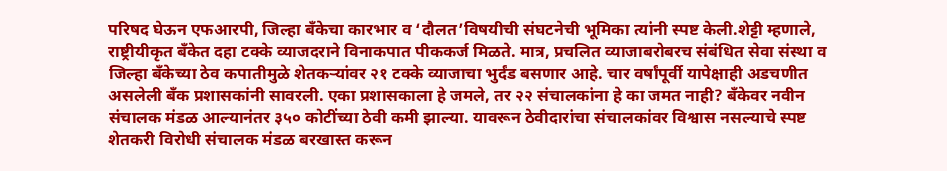परिषद घेऊन एफआरपी, जिल्हा बँकेचा कारभार व ‘दौलत’विषयीची संघटनेची भूमिका त्यांनी स्पष्ट केली.शेट्टी म्हणाले, राष्ट्रीयीकृत बँकेत दहा टक्के व्याजदराने विनाकपात पीककर्ज मिळते. मात्र, प्रचलित व्याजाबरोबरच संबंधित सेवा संस्था व जिल्हा बँकेच्या ठेव कपातीमुळे शेतकऱ्यांवर २१ टक्के व्याजाचा भुर्दंड बसणार आहे. चार वर्षांपूर्वी यापेक्षाही अडचणीत असलेली बँक प्रशासकांनी सावरली. एका प्रशासकाला हे जमले, तर २२ संचालकांना हे का जमत नाही? बँकेवर नवीन संचालक मंडळ आल्यानंतर ३५० कोटींच्या ठेवी कमी झाल्या. यावरून ठेवीदारांचा संचालकांवर विश्वास नसल्याचे स्पष्ट शेतकरी विरोधी संचालक मंडळ बरखास्त करून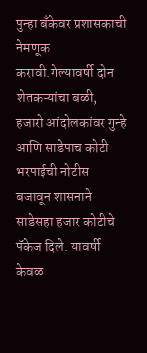पुन्हा बँकेवर प्रशासकाची नेमणूक करावी.गेल्यावर्षी दोन शेतकऱ्यांचा बळी, हजारो आंदोलकांवर गुन्हे आणि साडेपाच कोटी भरपाईची नोटीस बजावून शासनाने साडेसहा हजार कोटीचे पॅकेज दिले. यावर्षी केवळ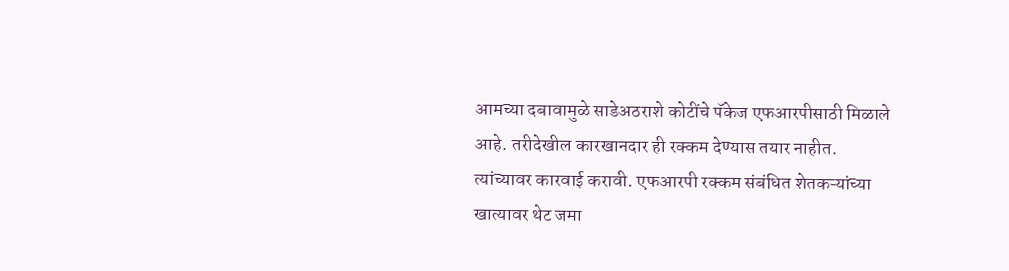आमच्या दबावामुळे साडेअठराशे कोटींचे पॅकेज एफआरपीसाठी मिळाले आहे. तरीदेखील कारखानदार ही रक्कम देण्यास तयार नाहीत. त्यांच्यावर कारवाई करावी. एफआरपी रक्कम संबंधित शेतकऱ्यांच्या खात्यावर थेट जमा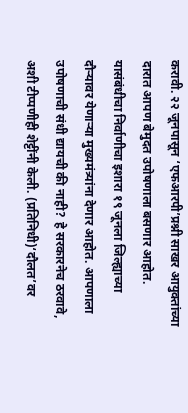करावी. २२ जूनपासून ‘एफआरपी’प्रश्नी साखर आयुक्तांच्या दारात आपण बेमुदत उपोषणाला बसणार आहोत. यासंबंधीचा निर्वाणीचा इशारा १९ जूनला जिल्ह्याच्या दौऱ्यावर येणाऱ्या मुख्यमंत्र्यांना देणार आहोत. आपणाला उपोषणाची संधी द्यायची की नाही? हे सरकारनेच ठरवावे, अशी टीप्पणीही शेट्टींनी केली. (प्रतिनिधी)‘दौलत’वर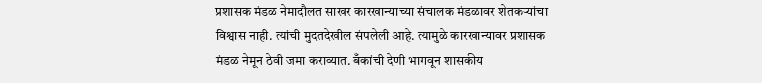प्रशासक मंडळ नेमादौलत साखर कारखान्याच्या संचालक मंडळावर शेतकऱ्यांचा विश्वास नाही. त्यांची मुदतदेखील संपलेली आहे. त्यामुळे कारखान्यावर प्रशासक मंडळ नेमून ठेवी जमा कराव्यात. बँकांची देणी भागवून शासकीय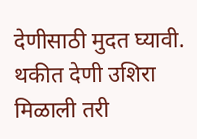देणीसाठी मुदत घ्यावी. थकीत देणी उशिरा मिळाली तरी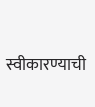स्वीकारण्याची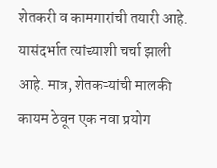शेतकरी व कामगारांची तयारी आहे. यासंदर्भात त्यांच्याशी चर्चा झाली आहे. मात्र, शेतकऱ्यांची मालकी कायम ठेवून एक नवा प्रयोग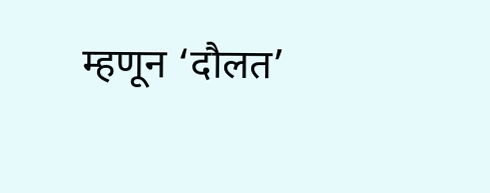म्हणून ‘दौलत’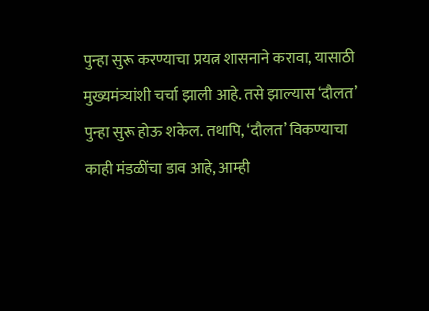पुन्हा सुरू करण्याचा प्रयत्न शासनाने करावा, यासाठी मुख्यमंत्र्यांशी चर्चा झाली आहे. तसे झाल्यास ‘दौलत’ पुन्हा सुरू होऊ शकेल. तथापि, ‘दौलत’ विकण्याचा काही मंडळींचा डाव आहे, आम्ही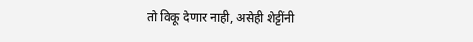तो विकू देणार नाही, असेही शेट्टींनी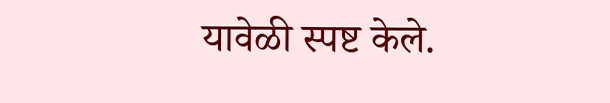यावेळी स्पष्ट केले.